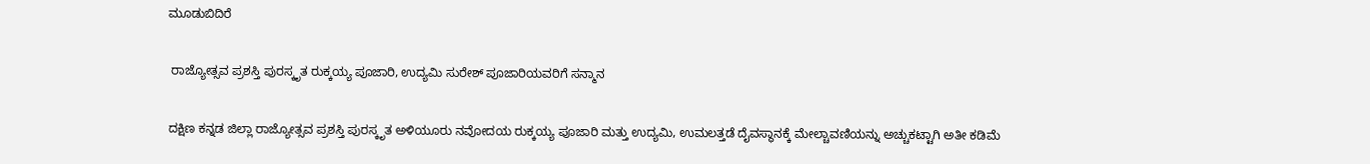ಮೂಡುಬಿದಿರೆ

 ರಾಜ್ಯೋತ್ಸವ ಪ್ರಶಸ್ತಿ ಪುರಸ್ಕೃತ ರುಕ್ಕಯ್ಯ ಪೂಜಾರಿ, ಉದ್ಯಮಿ ಸುರೇಶ್ ಪೂಜಾರಿಯವರಿಗೆ ಸನ್ಮಾನ

ದಕ್ಷಿಣ ಕನ್ನಡ ಜಿಲ್ಲಾ ರಾಜ್ಯೋತ್ಸವ ಪ್ರಶಸ್ತಿ ಪುರಸ್ಕೃತ ಅಳಿಯೂರು ನವೋದಯ ರುಕ್ಕಯ್ಯ ಪೂಜಾರಿ ಮತ್ತು ಉದ್ಯಮಿ, ಉಮಲತ್ತಡೆ ದೈವಸ್ಥಾನಕ್ಕೆ ಮೇಲ್ಚಾವಣಿಯನ್ನು ಅಚ್ಚುಕಟ್ಟಾಗಿ ಅತೀ ಕಡಿಮೆ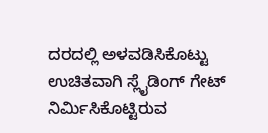ದರದಲ್ಲಿ ಅಳವಡಿಸಿಕೊಟ್ಟು ಉಚಿತವಾಗಿ ಸ್ಲೈಡಿಂಗ್ ಗೇಟ್ ನಿರ್ಮಿಸಿಕೊಟ್ಟಿರುವ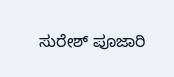ಸುರೇಶ್ ಪೂಜಾರಿ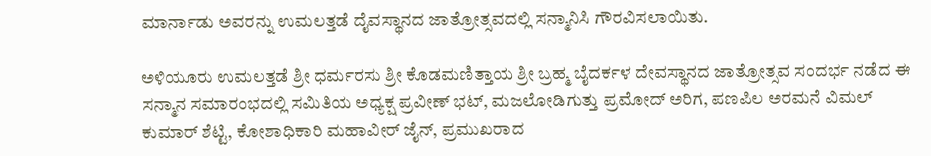ಮಾರ್ನಾಡು ಅವರನ್ನು ಉಮಲತ್ತಡೆ ದೈವಸ್ಥಾನದ ಜಾತ್ರೋತ್ಸವದಲ್ಲಿ ಸನ್ಮಾನಿಸಿ ಗೌರವಿಸಲಾಯಿತು.

ಅಳಿಯೂರು ಉಮಲತ್ತಡೆ ಶ್ರೀ ಧರ್ಮರಸು ಶ್ರೀ ಕೊಡಮಣಿತ್ತಾಯ ಶ್ರೀ ಬ್ರಹ್ಮ ಬೈದರ್ಕಳ ದೇವಸ್ಥಾನದ ಜಾತ್ರೋತ್ಸವ ಸಂದರ್ಭ ನಡೆದ ಈ ಸನ್ಮಾನ ಸಮಾರಂಭದಲ್ಲಿ ಸಮಿತಿಯ ಅಧ್ಯಕ್ಷ ಪ್ರವೀಣ್ ಭಟ್, ಮಜಲೋಡಿಗುತ್ತು ಪ್ರಮೋದ್ ಅರಿಗ, ಪಣಪಿಲ ಅರಮನೆ ವಿಮಲ್ ಕುಮಾರ್ ಶೆಟ್ಟಿ, ಕೋಶಾಧಿಕಾರಿ ಮಹಾವೀರ್ ಜೈನ್, ಪ್ರಮುಖರಾದ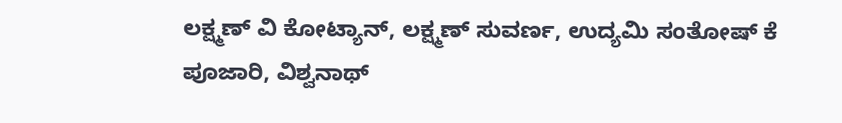ಲಕ್ಷ್ಮಣ್ ವಿ ಕೋಟ್ಯಾನ್, ಲಕ್ಷ್ಮಣ್ ಸುವರ್ಣ, ಉದ್ಯಮಿ ಸಂತೋಷ್ ಕೆ ಪೂಜಾರಿ, ವಿಶ್ವನಾಥ್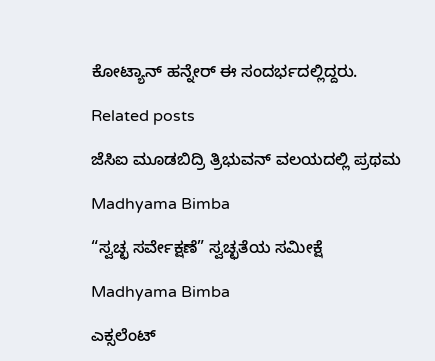ಕೋಟ್ಯಾನ್ ಹನ್ನೇರ್ ಈ ಸಂದರ್ಭದಲ್ಲಿದ್ದರು.

Related posts

ಜೆಸಿಐ ಮೂಡಬಿದ್ರಿ ತ್ರಿಭುವನ್ ವಲಯದಲ್ಲಿ ಪ್ರಥಮ

Madhyama Bimba

“ಸ್ವಚ್ಛ ಸರ್ವೇಕ್ಷಣೆ” ಸ್ವಚ್ಛತೆಯ ಸಮೀಕ್ಷೆ

Madhyama Bimba

ಎಕ್ಸಲೆಂಟ್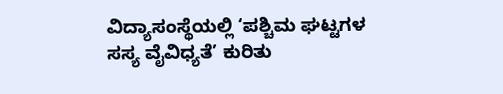ವಿದ್ಯಾಸಂಸ್ಥೆಯಲ್ಲಿ ‘ಪಶ್ಚಿಮ ಘಟ್ಟಗಳ ಸಸ್ಯ ವೈವಿಧ್ಯತೆ’ ಕುರಿತು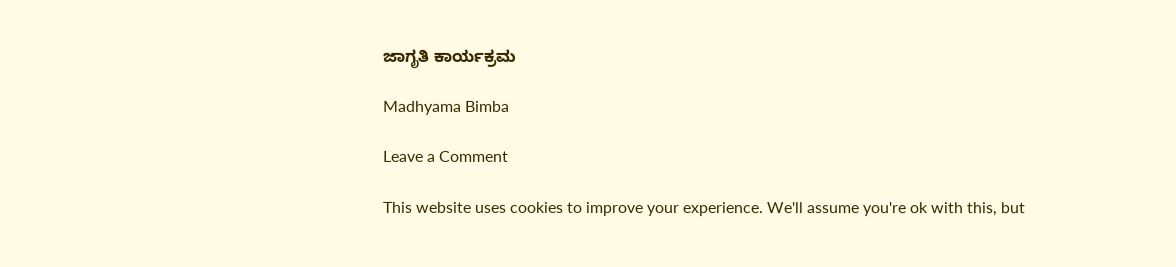ಜಾಗೃತಿ ಕಾರ್ಯಕ್ರಮ

Madhyama Bimba

Leave a Comment

This website uses cookies to improve your experience. We'll assume you're ok with this, but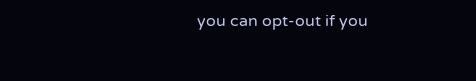you can opt-out if you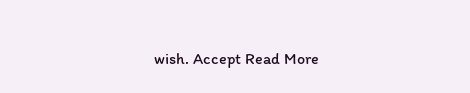wish. Accept Read More